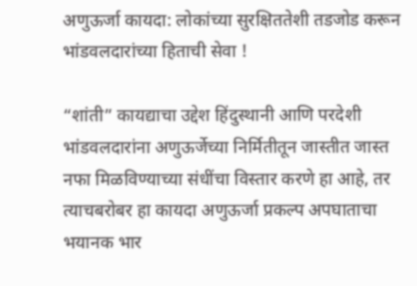अणुऊर्जा कायदा: लोकांच्या सुरक्षिततेशी तडजोड करून  भांडवलदारांच्या हिताची सेवा !

“शांती” कायद्याचा उद्देश हिंदुस्थानी आणि परदेशी भांडवलदारांना अणुऊर्जेच्या निर्मितीतून जास्तीत जास्त नफा मिळविण्याच्या संधींचा विस्तार करणे हा आहे, तर त्याचबरोबर हा कायदा अणुऊर्जा प्रकल्प अपघाताचा भयानक भार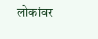लोकांवर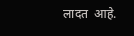लादत  आहे.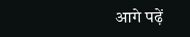आगे पढ़ें